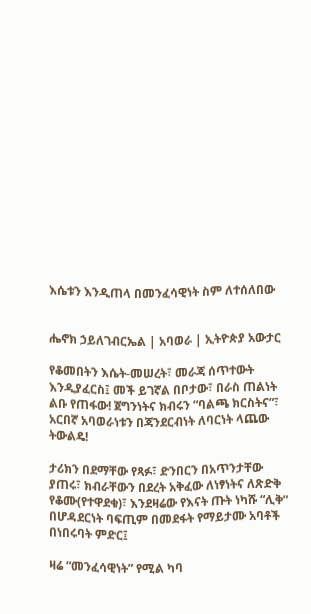እሴቱን እንዲጠላ በመንፈሳዊነት ስም ለተሰለበው


ሔኖክ ኃይለገብርኤል | አባወራ | ኢትዮጵያ አውታር

የቆመበትን እሴት-መሠረት፣ መራጃ ሰጥተውት እንዲያፈርስ፤ መች ይገኛል በቦታው፣ በራስ ጠልነት ልቡ የጠፋው! ጀግንነትና ክብሩን “ባልጫ ክርስትና”፣ አርበኛ አባወራነቱን በጃንደርብነት ለባርነት ላጨው ትውልዴ!

ታሪክን በደማቸው የጻፉ፣ ድንበርን በአጥንታቸው ያጠሩ፣ ክብራቸውን በደረት አቅፈው ለነፃነትና ለጽድቅ የቆሙ(የተዋደቁ)፣ እንደዛሬው የእናት ጡት ነካሹ “ሊቅ” በሆዳደርነት ባፍጢም በመደፋት የማይታሙ አባቶች በነበሩባት ምድር፤

ዛሬ “መንፈሳዊነት” የሚል ካባ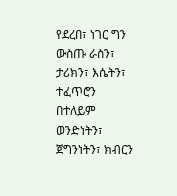የደረበ፣ ነገር ግን ውስጡ ራስን፣ ታሪክን፣ እሴትን፣ ተፈጥሮን በተለይም ወንድነትን፣ ጀግንነትን፣ ክብርን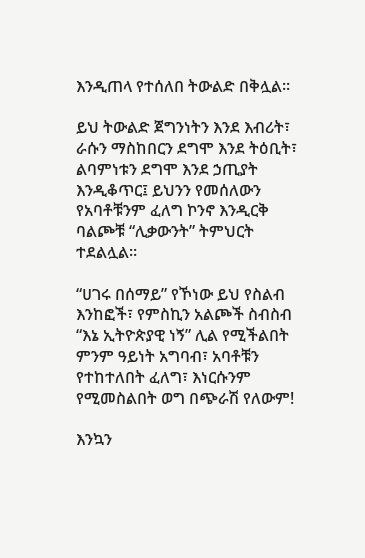እንዲጠላ የተሰለበ ትውልድ በቅሏል።

ይህ ትውልድ ጀግንነትን እንደ እብሪት፣ ራሱን ማስከበርን ደግሞ እንደ ትዕቢት፣ ልባምነቱን ደግሞ እንደ ኃጢያት እንዲቆጥር፤ ይህንን የመሰለውን የአባቶቹንም ፈለግ ኮንኖ እንዲርቅ ባልጮቹ “ሊቃውንት” ትምህርት ተደልሏል።

“ሀገሩ በሰማይ” የኾነው ይህ የስልብ እንከፎች፣ የምስኪን አልጮች ስብስብ “እኔ ኢትዮጵያዊ ነኝ” ሊል የሚችልበት ምንም ዓይነት አግባብ፣ አባቶቹን የተከተለበት ፈለግ፣ እነርሱንም የሚመስልበት ወግ በጭራሽ የለውም!

እንኳን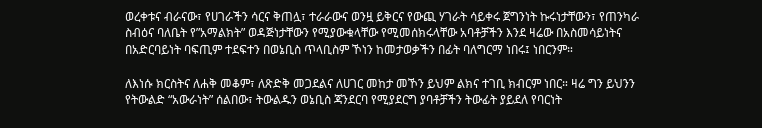ወረቀቱና ብራናው፣ የሀገራችን ሳርና ቅጠሏ፣ ተራራውና ወንዟ ይቅርና የውጪ ሃገራት ሳይቀሩ ጀግንነት ኩሩነታቸውን፣ የጠንካራ ስብዕና ባለቤት የ”አማልክት” ወዳጅነታቸውን የሚያውቁላቸው የሚመሰክሩላቸው አባቶቻችን እንደ ዛሬው በአስመሳይነትና በአድርባይነት ባፍጢም ተደፍተን በወኔቢስ ጥላቢስም ኾነን ከመታወቃችን በፊት ባለግርማ ነበሩ፤ ነበርንም።

ለእነሱ ክርስትና ለሐቅ መቆም፣ ለጽድቅ መጋደልና ለሀገር መከታ መኾን ይህም ልክና ተገቢ ክብርም ነበር። ዛሬ ግን ይህንን የትውልድ “አውራነት” ሰልበው፣ ትውልዱን ወኔቢስ ጃንደርባ የሚያደርግ ያባቶቻችን ትውፊት ያይደለ የባርነት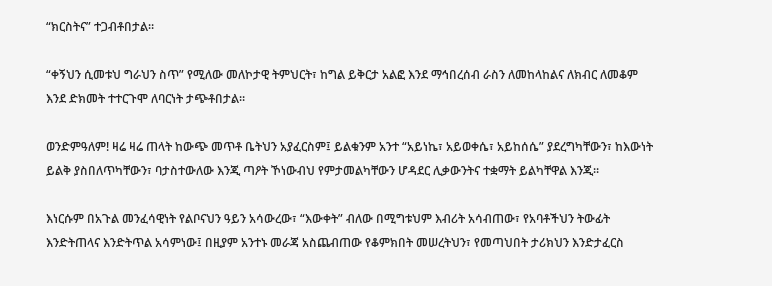“ክርስትና” ተጋብቶበታል።

“ቀኝህን ሲመቱህ ግራህን ስጥ” የሚለው መለኮታዊ ትምህርት፣ ከግል ይቅርታ አልፎ እንደ ማኅበረሰብ ራስን ለመከላከልና ለክብር ለመቆም እንደ ድክመት ተተርጉሞ ለባርነት ታጭቶበታል።

ወንድምዓለም! ዛሬ ዛሬ ጠላት ከውጭ መጥቶ ቤትህን አያፈርስም፤ ይልቁንም አንተ “አይነኬ፣ አይወቀሴ፣ አይከሰሴ” ያደረግካቸውን፣ ከእውነት ይልቅ ያስበለጥካቸውን፣ ባታስተውለው እንጂ ጣዖት ኾነውብህ የምታመልካቸውን ሆዳደር ሊቃውንትና ተቋማት ይልካቸዋል እንጂ።

እነርሱም በአጉል መንፈሳዊነት የልቦናህን ዓይን አሳውረው፣ “እውቀት” ብለው በሚግቱህም እብሪት አሳብጠው፣ የአባቶችህን ትውፊት እንድትጠላና እንድትጥል አሳምነው፤ በዚያም አንተኑ መራጃ አስጨብጠው የቆምክበት መሠረትህን፣ የመጣህበት ታሪክህን እንድታፈርስ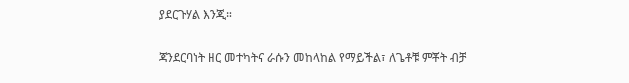ያደርጉሃል እንጂ።

ጃንደርባነት ዘር መተካትና ራሱን መከላከል የማይችል፣ ለጌቶቹ ምቾት ብቻ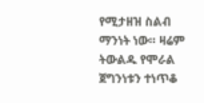የሚታዘዝ ስልብ ማንነት ነው። ዛሬም ትውልዱ የሞራል ጀግንነቱን ተነጥቆ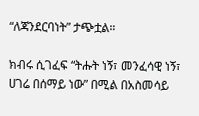“ለጃንደርባነት” ታጭቷል።

ክብሩ ሲገፈፍ “ትሑት ነኝ፣ መንፈሳዊ ነኝ፣ ሀገሬ በሰማይ ነው” በሚል በአስመሳይ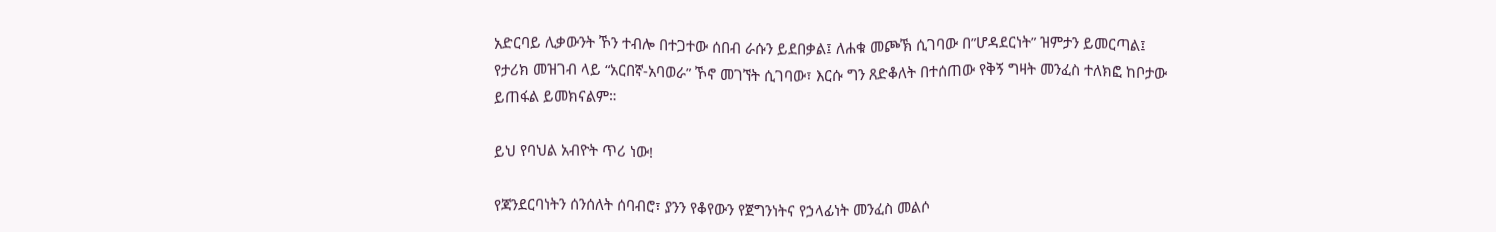አድርባይ ሊቃውንት ኾን ተብሎ በተጋተው ሰበብ ራሱን ይደበቃል፤ ለሐቁ መጮኽ ሲገባው በ”ሆዳደርነት” ዝምታን ይመርጣል፤ የታሪክ መዝገብ ላይ “አርበኛ-አባወራ” ኾኖ መገኘት ሲገባው፣ እርሱ ግን ጸድቆለት በተሰጠው የቅኝ ግዛት መንፈስ ተለክፎ ከቦታው ይጠፋል ይመክናልም።

ይህ የባህል አብዮት ጥሪ ነው!

የጃንደርባነትን ሰንሰለት ሰባብሮ፣ ያንን የቆየውን የጀግንነትና የኃላፊነት መንፈስ መልሶ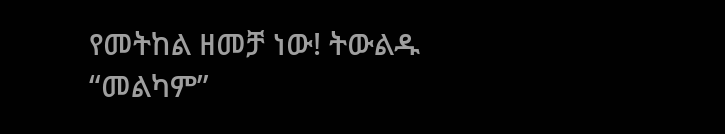የመትከል ዘመቻ ነው! ትውልዱ “መልካም”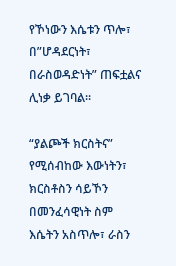የኾነውን እሴቱን ጥሎ፣ በ”ሆዳደርነት፣ በራስወዳድነት” ጠፍቷልና ሊነቃ ይገባል።

“ያልጮች ክርስትና” የሚሰብከው እውነትን፣ ክርስቶስን ሳይኾን በመንፈሳዊነት ስም እሴትን አስጥሎ፣ ራስን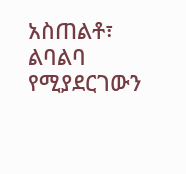አስጠልቶ፣ ልባልባ የሚያደርገውን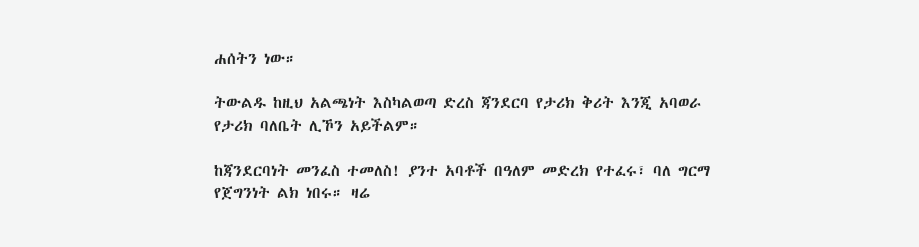ሐሰትን ነው።

ትውልዱ ከዚህ አልጫነት እስካልወጣ ድረስ ጃንደርባ የታሪክ ቅሪት እንጂ አባወራ የታሪክ ባለቤት ሊኾን አይችልም።

ከጃንደርባነት መንፈስ ተመለስ! ያንተ አባቶች በዓለም መድረክ የተፈሩ፣ ባለ ግርማ የጀግንነት ልክ ነበሩ። ዛሬ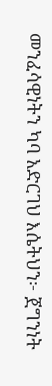መንፈሳዊነትን ካባ አድርገህ እሴትህን፦ ጀግንነት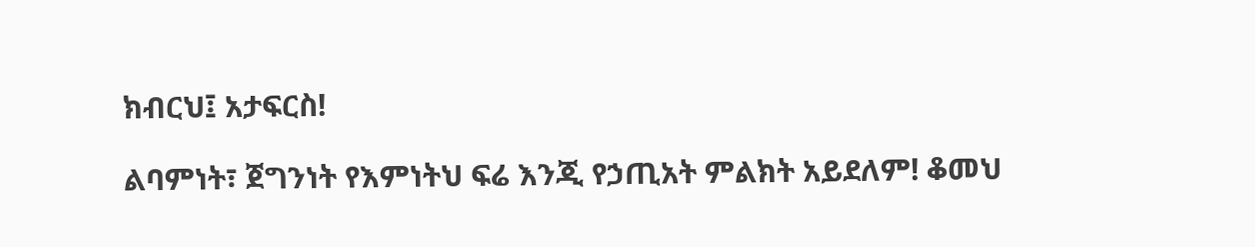ክብርህ፤ አታፍርስ!

ልባምነት፣ ጀግንነት የእምነትህ ፍሬ እንጂ የኃጢአት ምልክት አይደለም! ቆመህ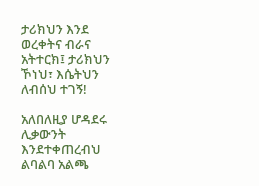ታሪክህን እንደ ወረቀትና ብራና አትተርክ፤ ታሪክህን ኾነህ፣ እሴትህን ለብሰህ ተገኝ!

አለበለዚያ ሆዳደሩ ሊቃውንት እንደተቀጠረብህ ልባልባ አልጫ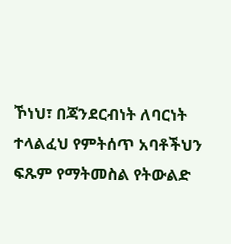ኾነህ፣ በጃንደርብነት ለባርነት ተላልፈህ የምትሰጥ አባቶችህን ፍጹም የማትመስል የትውልድ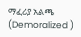ማፈሪያ አልጫ (Demoralized )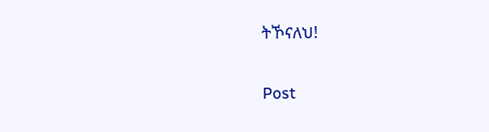ትኾናለህ!

Post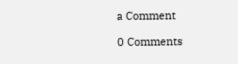a Comment

0 Comments